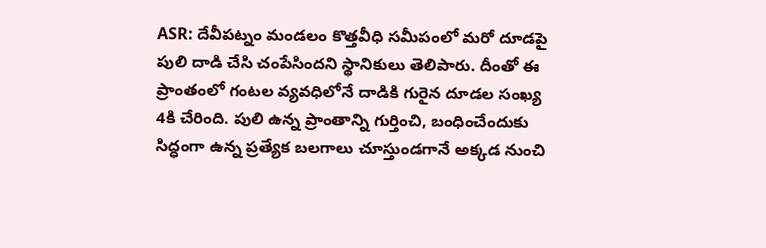ASR: దేవీపట్నం మండలం కొత్తవీధి సమీపంలో మరో దూడపై పులి దాడి చేసి చంపేసిందని స్థానికులు తెలిపారు. దీంతో ఈ ప్రాంతంలో గంటల వ్యవధిలోనే దాడికి గురైన దూడల సంఖ్య 4కి చేరింది. పులి ఉన్న ప్రాంతాన్ని గుర్తించి, బంధించేందుకు సిద్ధంగా ఉన్న ప్రత్యేక బలగాలు చూస్తుండగానే అక్కడ నుంచి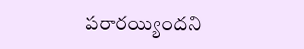పరారయ్యిందని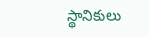స్థానికులు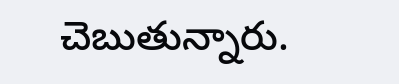చెబుతున్నారు.